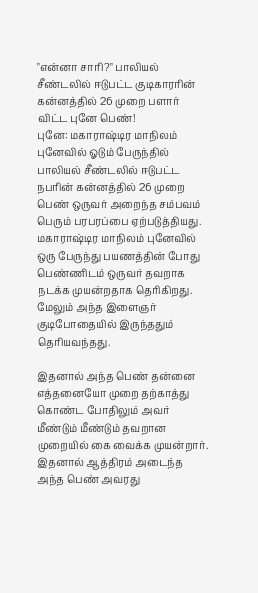"என்னா சாரி?" பாலியல் சீண்டலில் ஈடுபட்ட குடிகாரரின் கன்னத்தில் 26 முறை பளார் விட்ட புனே பெண்!
புனே: மகாராஷ்டிர மாநிலம் புனேவில் ஓடும் பேருந்தில் பாலியல் சீண்டலில் ஈடுபட்ட நபரின் கன்னத்தில் 26 முறை பெண் ஒருவர் அறைந்த சம்பவம் பெரும் பரபரப்பை ஏற்படுத்தியது.
மகாராஷ்டிர மாநிலம் புனேவில் ஒரு பேருந்து பயணத்தின் போது பெண்ணிடம் ஒருவர் தவறாக நடக்க முயன்றதாக தெரிகிறது. மேலும் அந்த இளைஞர் குடிபோதையில் இருந்ததும் தெரியவந்தது.

இதனால் அந்த பெண் தன்னை எத்தனையோ முறை தற்காத்து கொண்ட போதிலும் அவர் மீண்டும் மீண்டும் தவறான முறையில் கை வைக்க முயன்றார். இதனால் ஆத்திரம் அடைந்த அந்த பெண் அவரது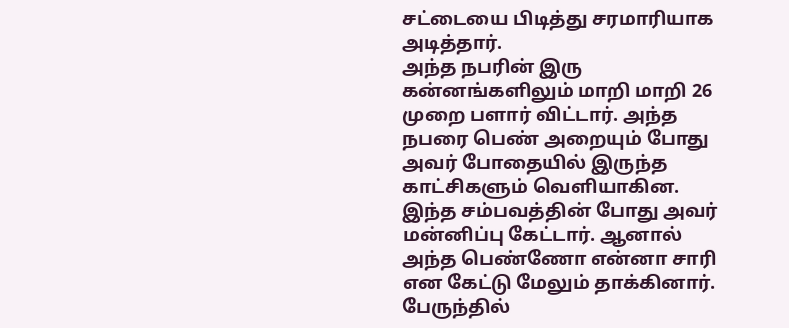சட்டையை பிடித்து சரமாரியாக அடித்தார்.
அந்த நபரின் இரு கன்னங்களிலும் மாறி மாறி 26 முறை பளார் விட்டார். அந்த நபரை பெண் அறையும் போது அவர் போதையில் இருந்த காட்சிகளும் வெளியாகின. இந்த சம்பவத்தின் போது அவர் மன்னிப்பு கேட்டார். ஆனால் அந்த பெண்ணோ என்னா சாரி என கேட்டு மேலும் தாக்கினார்.
பேருந்தில்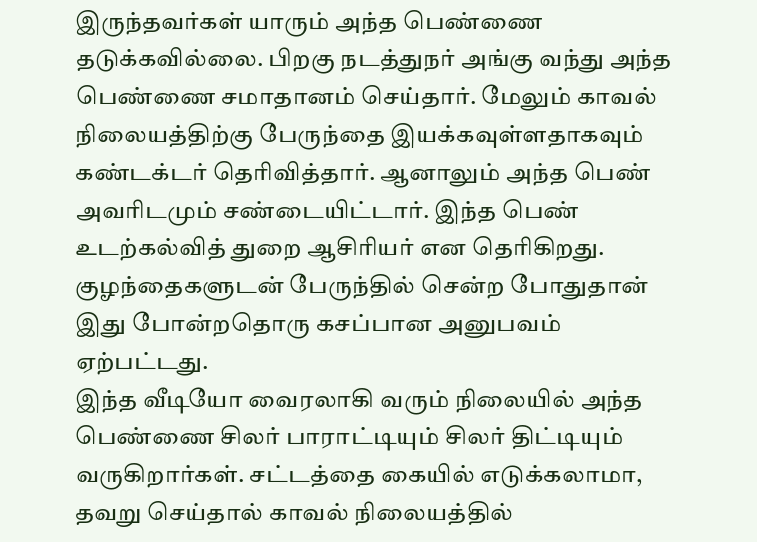இருந்தவர்கள் யாரும் அந்த பெண்ணை தடுக்கவில்லை. பிறகு நடத்துநர் அங்கு வந்து அந்த பெண்ணை சமாதானம் செய்தார். மேலும் காவல் நிலையத்திற்கு பேருந்தை இயக்கவுள்ளதாகவும் கண்டக்டர் தெரிவித்தார். ஆனாலும் அந்த பெண் அவரிடமும் சண்டையிட்டார். இந்த பெண் உடற்கல்வித் துறை ஆசிரியர் என தெரிகிறது. குழந்தைகளுடன் பேருந்தில் சென்ற போதுதான் இது போன்றதொரு கசப்பான அனுபவம் ஏற்பட்டது.
இந்த வீடியோ வைரலாகி வரும் நிலையில் அந்த பெண்ணை சிலர் பாராட்டியும் சிலர் திட்டியும் வருகிறார்கள். சட்டத்தை கையில் எடுக்கலாமா, தவறு செய்தால் காவல் நிலையத்தில்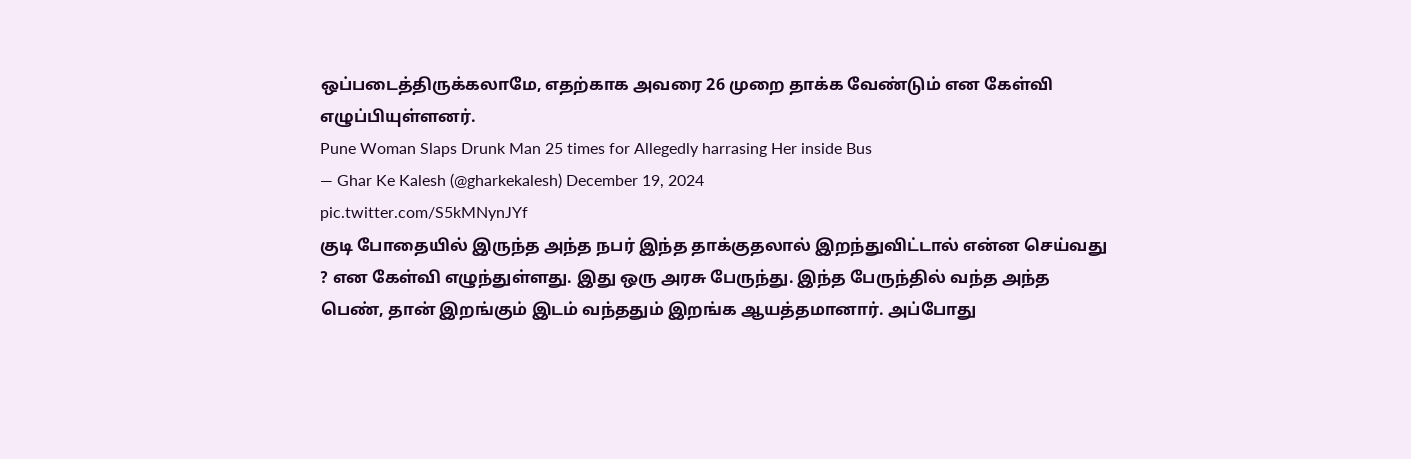ஒப்படைத்திருக்கலாமே, எதற்காக அவரை 26 முறை தாக்க வேண்டும் என கேள்வி எழுப்பியுள்ளனர்.
Pune Woman Slaps Drunk Man 25 times for Allegedly harrasing Her inside Bus
— Ghar Ke Kalesh (@gharkekalesh) December 19, 2024
pic.twitter.com/S5kMNynJYf
குடி போதையில் இருந்த அந்த நபர் இந்த தாக்குதலால் இறந்துவிட்டால் என்ன செய்வது ? என கேள்வி எழுந்துள்ளது. இது ஒரு அரசு பேருந்து. இந்த பேருந்தில் வந்த அந்த பெண், தான் இறங்கும் இடம் வந்ததும் இறங்க ஆயத்தமானார். அப்போது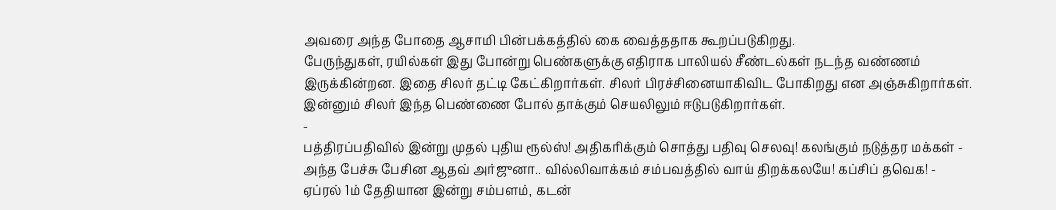அவரை அந்த போதை ஆசாமி பின்பக்கத்தில் கை வைத்ததாக கூறப்படுகிறது.
பேருந்துகள், ரயில்கள் இது போன்று பெண்களுக்கு எதிராக பாலியல் சீண்டல்கள் நடந்த வண்ணம் இருக்கின்றன. இதை சிலர் தட்டி கேட்கிறார்கள். சிலர் பிரச்சினையாகிவிட போகிறது என அஞ்சுகிறார்கள். இன்னும் சிலர் இந்த பெண்ணை போல் தாக்கும் செயலிலும் ஈடுபடுகிறார்கள்.
-
பத்திரப்பதிவில் இன்று முதல் புதிய ரூல்ஸ்! அதிகரிக்கும் சொத்து பதிவு செலவு! கலங்கும் நடுத்தர மக்கள் -
அந்த பேச்சு பேசின ஆதவ் அர்ஜுனா.. வில்லிவாக்கம் சம்பவத்தில் வாய் திறக்கலயே! கப்சிப் தவெக! -
ஏப்ரல் 1ம் தேதியான இன்று சம்பளம், கடன்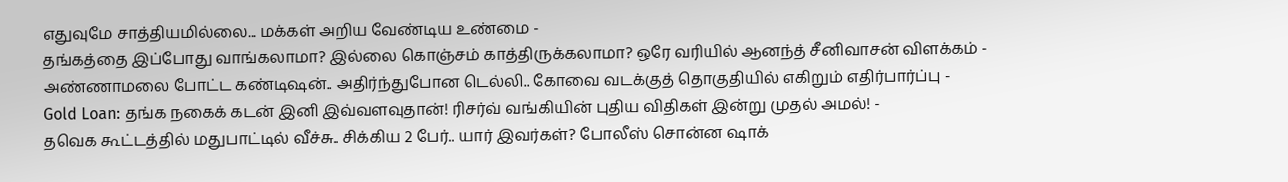எதுவுமே சாத்தியமில்லை... மக்கள் அறிய வேண்டிய உண்மை -
தங்கத்தை இப்போது வாங்கலாமா? இல்லை கொஞ்சம் காத்திருக்கலாமா? ஒரே வரியில் ஆனந்த் சீனிவாசன் விளக்கம் -
அண்ணாமலை போட்ட கண்டிஷன்.. அதிர்ந்துபோன டெல்லி.. கோவை வடக்குத் தொகுதியில் எகிறும் எதிர்பார்ப்பு -
Gold Loan: தங்க நகைக் கடன் இனி இவ்வளவுதான்! ரிசர்வ் வங்கியின் புதிய விதிகள் இன்று முதல் அமல்! -
தவெக கூட்டத்தில் மதுபாட்டில் வீச்சு.. சிக்கிய 2 பேர்.. யார் இவர்கள்? போலீஸ் சொன்ன ஷாக்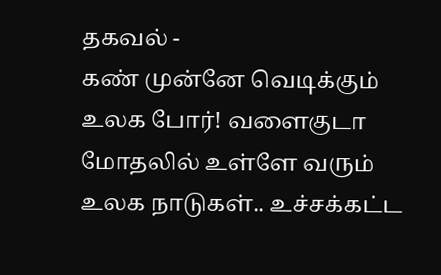தகவல் -
கண் முன்னே வெடிக்கும் உலக போர்! வளைகுடா மோதலில் உள்ளே வரும் உலக நாடுகள்.. உச்சக்கட்ட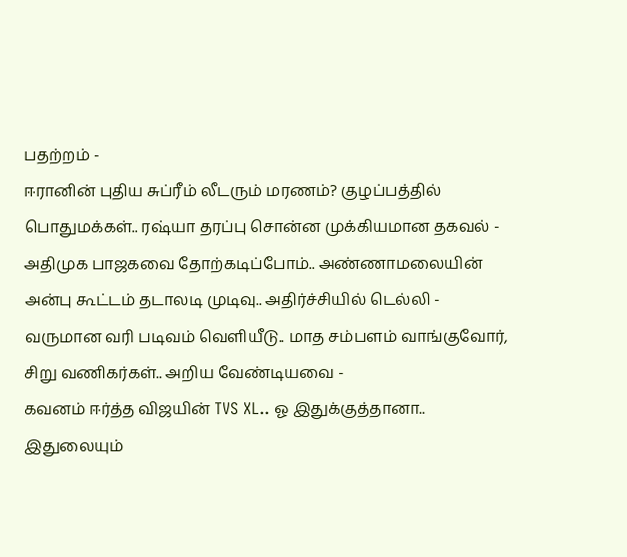பதற்றம் -
ஈரானின் புதிய சுப்ரீம் லீடரும் மரணம்? குழப்பத்தில் பொதுமக்கள்.. ரஷ்யா தரப்பு சொன்ன முக்கியமான தகவல் -
அதிமுக பாஜகவை தோற்கடிப்போம்.. அண்ணாமலையின் அன்பு கூட்டம் தடாலடி முடிவு.. அதிர்ச்சியில் டெல்லி -
வருமான வரி படிவம் வெளியீடு.. மாத சம்பளம் வாங்குவோர், சிறு வணிகர்கள்.. அறிய வேண்டியவை -
கவனம் ஈர்த்த விஜயின் TVS XL.. ஓ இதுக்குத்தானா.. இதுலையும்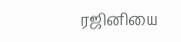ரஜினியை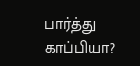பார்த்து காப்பியா?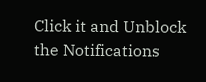Click it and Unblock the Notifications